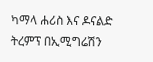ካማላ ሐሪስ እና ዶናልድ ትረምፕ በኢሚግሬሽን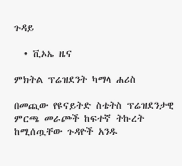ጉዳይ

  • ቪኦኤ ዜና

ምክትል ፕሬዝደንት ካማላ ሐሪስ

በመጪው የዩናይትድ ስቴትስ ፕሬዝደንታዊ ምርጫ መራጮች ከፍተኛ ትኩረት ከሚሰጧቸው ጉዳዮች አንዱ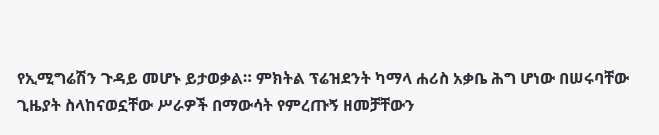የኢሚግሬሽን ጉዳይ መሆኑ ይታወቃል። ምክትል ፕሬዝደንት ካማላ ሐሪስ አቃቤ ሕግ ሆነው በሠሩባቸው ጊዜያት ስላከናወኗቸው ሥራዎች በማውሳት የምረጡኝ ዘመቻቸውን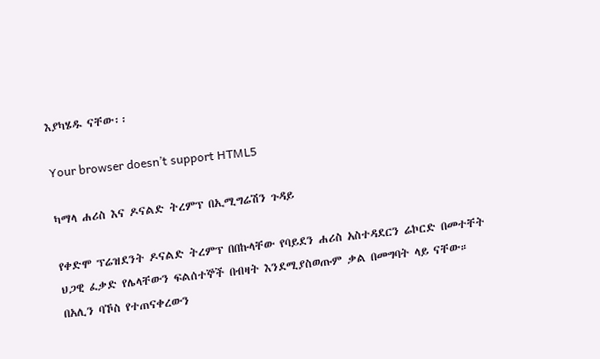እያካሄዱ ናቸው፡፡

Your browser doesn’t support HTML5

ካማላ ሐሪስ እና ዶናልድ ትረምፕ በኢሚግሬሽን ጉዳይ

የቀድሞ ፕሬዝደንት ዶናልድ ትረምፕ በበኩላቸው የባይደን ሐሪስ አስተዳደርን ሬኮርድ በመተቸት ህጋዊ ፈቃድ የሌላቸውን ፍልሰተኞች በብዛት እንደሚያስወጡም ቃል በመግባት ላይ ናቸው። በአሊን ባኾስ የተጠናቀረውን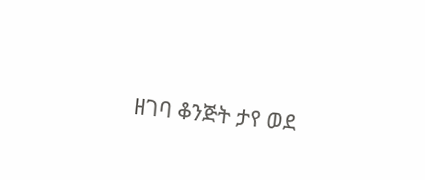ዘገባ ቆንጅት ታየ ወደ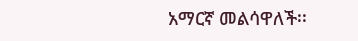አማርኛ መልሳዋለች፡፡